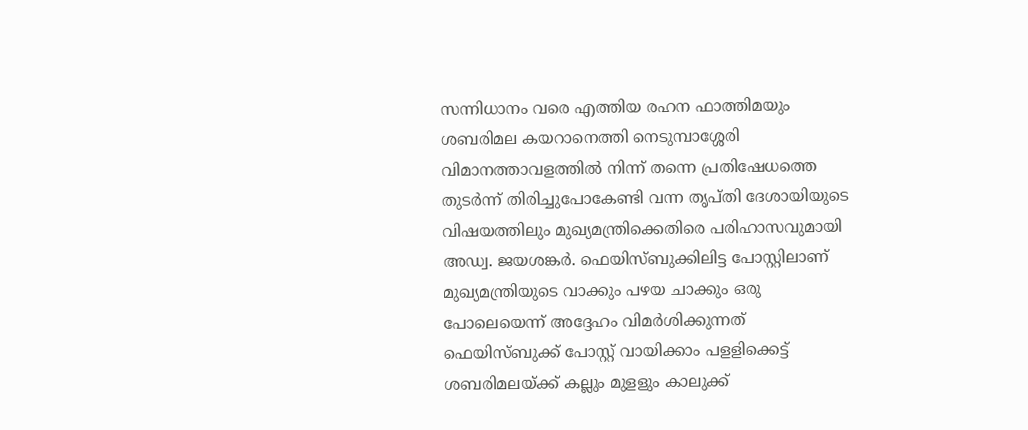സന്നിധാനം വരെ എത്തിയ രഹന ഫാത്തിമയും ശബരിമല കയറാനെത്തി നെടുമ്പാശ്ശേരി വിമാനത്താവളത്തിൽ നിന്ന് തന്നെ പ്രതിഷേധത്തെ തുടർന്ന് തിരിച്ചുപോകേണ്ടി വന്ന തൃപ്തി ദേശായിയുടെ വിഷയത്തിലും മുഖ്യമന്ത്രിക്കെതിരെ പരിഹാസവുമായി അഡ്വ. ജയശങ്കർ. ഫെയിസ്ബുക്കിലിട്ട പോസ്റ്റിലാണ് മുഖ്യമന്ത്രിയുടെ വാക്കും പഴയ ചാക്കും ഒരു പോലെയെന്ന് അദ്ദേഹം വിമർശിക്കുന്നത് ഫെയിസ്ബുക്ക് പോസ്റ്റ് വായിക്കാം പളളിക്കെട്ട് ശബരിമലയ്ക്ക് കല്ലും മുളളും കാലുക്ക്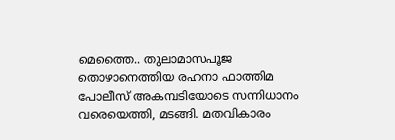മെത്തൈ.. തുലാമാസപൂജ തൊഴാനെത്തിയ രഹനാ ഫാത്തിമ പോലീസ് അകമ്പടിയോടെ സന്നിധാനം വരെയെത്തി, മടങ്ങി. മതവികാരം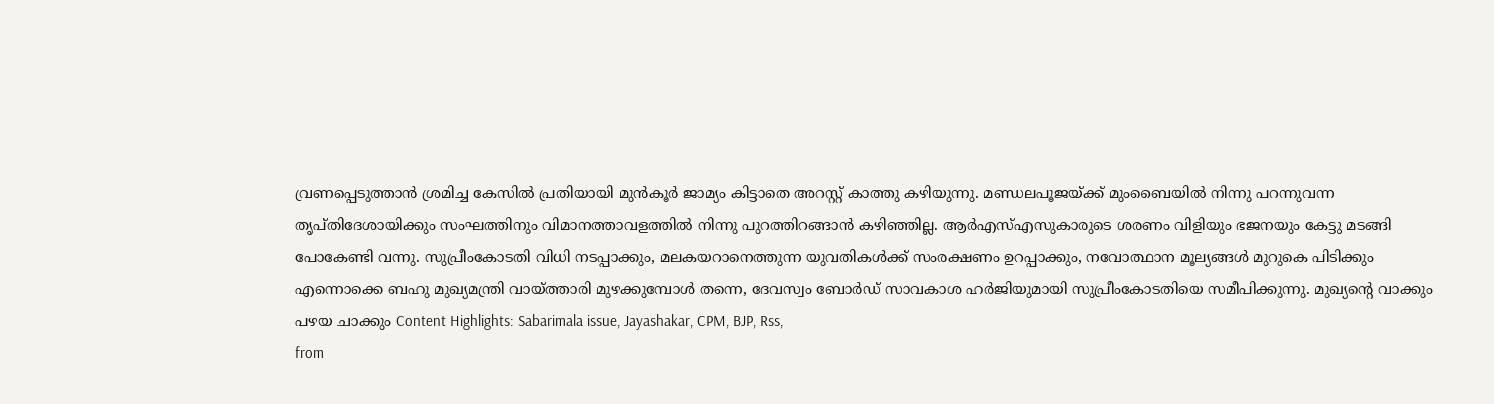വ്രണപ്പെടുത്താൻ ശ്രമിച്ച കേസിൽ പ്രതിയായി മുൻകൂർ ജാമ്യം കിട്ടാതെ അറസ്റ്റ് കാത്തു കഴിയുന്നു. മണ്ഡലപൂജയ്ക്ക് മുംബൈയിൽ നിന്നു പറന്നുവന്ന തൃപ്തിദേശായിക്കും സംഘത്തിനും വിമാനത്താവളത്തിൽ നിന്നു പുറത്തിറങ്ങാൻ കഴിഞ്ഞില്ല. ആർഎസ്എസുകാരുടെ ശരണം വിളിയും ഭജനയും കേട്ടു മടങ്ങി പോകേണ്ടി വന്നു. സുപ്രീംകോടതി വിധി നടപ്പാക്കും, മലകയറാനെത്തുന്ന യുവതികൾക്ക് സംരക്ഷണം ഉറപ്പാക്കും, നവോത്ഥാന മൂല്യങ്ങൾ മുറുകെ പിടിക്കും എന്നൊക്കെ ബഹു മുഖ്യമന്ത്രി വായ്ത്താരി മുഴക്കുമ്പോൾ തന്നെ, ദേവസ്വം ബോർഡ് സാവകാശ ഹർജിയുമായി സുപ്രീംകോടതിയെ സമീപിക്കുന്നു. മുഖ്യന്റെ വാക്കും പഴയ ചാക്കും Content Highlights: Sabarimala issue, Jayashakar, CPM, BJP, Rss,
from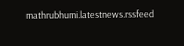mathrubhumi.latestnews.rssfeed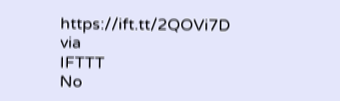https://ift.tt/2QOVi7D
via
IFTTT
No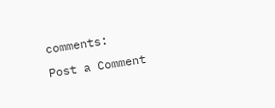comments:
Post a Comment